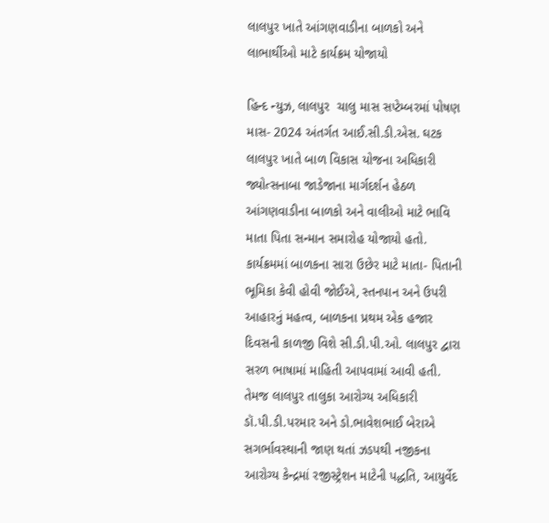લાલપુર ખાતે આંગણવાડીના બાળકો અને લાભાર્થીઓ માટે કાર્યક્રમ યોજાયો

હિન્દ ન્યુઝ, લાલપુર  ચાલુ માસ સપ્ટેમ્બરમાં પોષણ માસ- 2024 અંતર્ગત આઈ.સી.ડી.એસ. ઘટક લાલપુર ખાતે બાળ વિકાસ યોજના અધિકારી જ્યોત્સનાબા જાડેજાના માર્ગદર્શન હેઠળ આંગણવાડીના બાળકો અને વાલીઓ માટે ભાવિ માતા પિતા સન્માન સમારોહ યોજાયો હતો.  કાર્યક્રમમાં બાળકના સારા ઉછેર માટે માતા- પિતાની ભૂમિકા કેવી હોવી જોઈએ, સ્તનપાન અને ઉપરી આહારનું મહત્વ, બાળકના પ્રથમ એક હજાર દિવસની કાળજી વિશે સી.ડી.પી.ઓ. લાલપુર દ્વારા સરળ ભાષામાં માહિતી આપવામાં આવી હતી.  તેમજ લાલપુર તાલુકા આરોગ્ય અધિકારી ડૉ.પી.ડી.પરમાર અને ડો.ભાવેશભાઈ બેરાએ સગર્ભાવસ્થાની જાણ થતાં ઝડપથી નજીકના આરોગ્ય કેન્દ્રમાં રજીસ્ટ્રેશન માટેની પદ્ધતિ, આયુર્વેદ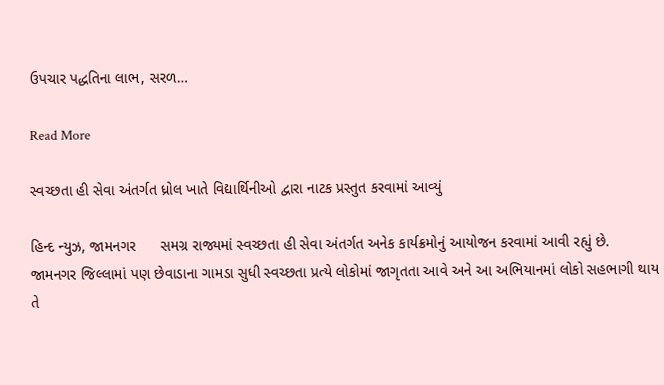ઉપચાર પદ્ધતિના લાભ, સરળ…

Read More

સ્વચ્છતા હી સેવા અંતર્ગત ધ્રોલ ખાતે વિદ્યાર્થિનીઓ દ્વારા નાટક પ્રસ્તુત કરવામાં આવ્યું

હિન્દ ન્યુઝ, જામનગર      સમગ્ર રાજ્યમાં સ્વચ્છતા હી સેવા અંતર્ગત અનેક કાર્યક્રમોનું આયોજન કરવામાં આવી રહ્યું છે. જામનગર જિલ્લામાં પણ છેવાડાના ગામડા સુધી સ્વચ્છતા પ્રત્યે લોકોમાં જાગૃતતા આવે અને આ અભિયાનમાં લોકો સહભાગી થાય તે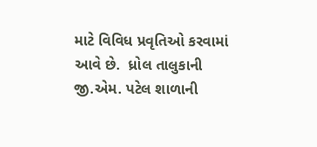માટે વિવિધ પ્રવૃતિઓ કરવામાં આવે છે.  ધ્રોલ તાલુકાની જી.એમ. પટેલ શાળાની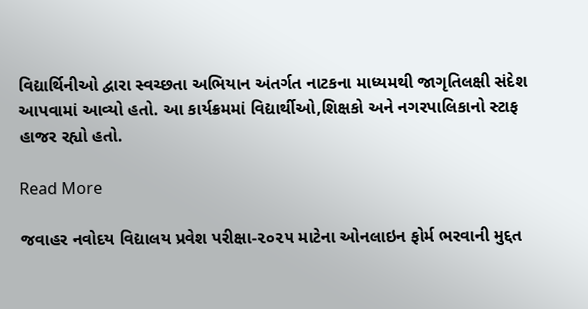વિદ્યાર્થિનીઓ દ્વારા સ્વચ્છતા અભિયાન અંતર્ગત નાટકના માધ્યમથી જાગૃતિલક્ષી સંદેશ આપવામાં આવ્યો હતો. આ કાર્યક્રમમાં વિદ્યાર્થીઓ,શિક્ષકો અને નગરપાલિકાનો સ્ટાફ હાજર રહ્યો હતો.

Read More

જવાહર નવોદય વિદ્યાલય પ્રવેશ પરીક્ષા-૨૦૨૫ માટેના ઓનલાઇન ફોર્મ ભરવાની મુદ્દત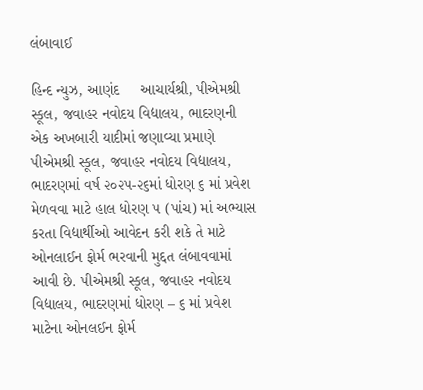લંબાવાઈ

હિન્દ ન્યુઝ, આણંદ     આચાર્યશ્રી, પીએમશ્રી સ્કૂલ, જવાહર નવોદય વિદ્યાલય, ભાદરણની એક અખબારી યાદીમાં જણાવ્યા પ્રમાણે પીએમશ્રી સ્કૂલ, જવાહર નવોદય વિદ્યાલય, ભાદરણમાં વર્ષ ૨૦૨૫-૨૬માં ધોરણ ૬ માં પ્રવેશ મેળવવા માટે હાલ ધોરણ ૫ (પાંચ) માં અભ્યાસ કરતા વિદ્યાર્થીઓ આવેદન કરી શકે તે માટે ઓનલાઈન ફોર્મ ભરવાની મુદ્દત લંબાવવામાં આવી છે. પીએમશ્રી સ્કૂલ, જવાહર નવોદય વિદ્યાલય, ભાદરણમાં ધોરણ – ૬ માં પ્રવેશ માટેના ઓનલઈન ફોર્મ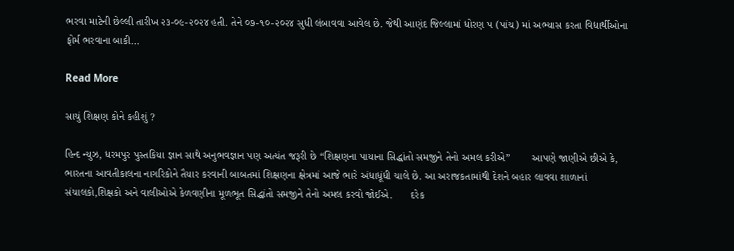ભરવા માટેની છેલ્લી તારીખ ૨૩-૦૯-૨૦૨૪ હતી. તેને ૦૭-૧૦-૨૦૨૪ સુધી લંબાવવા આવેલ છે. જેથી આણંદ જિલ્લામાં ધોરણ પ (પાંચ) માં અભ્યાસ કરતા વિદ્યાર્થીઓના ફોર્મ ભરવાના બાકી…

Read More

સાચું શિક્ષણ કોને કહીશું ?

હિન્દ ન્યુઝ, ધરમપુર પુસ્તકિયા જ્ઞાન સાથે અનુભવજ્ઞાન પણ અત્યંત જરૂરી છે “શિક્ષણના પાયાના સિદ્ધાંતો સમજીને તેનો અમલ કરીએ”       આપણે જાણીએ છીએ કે, ભારતના આવતીકાલના નાગરિકોને તૈયાર કરવાની બાબતમાં શિક્ષણના ક્ષેત્રમાં આજે ભારે અંધાધૂંધી ચાલે છે. આ અરાજકતામાંથી દેશને બહાર લાવવા શાળાનાં સંચાલકો,શિક્ષકો અને વાલીઓએ કેળવણીના મૂળભૂત સિદ્ધાંતો સમજીને તેનો અમલ કરવો જોઈએ.      દરેક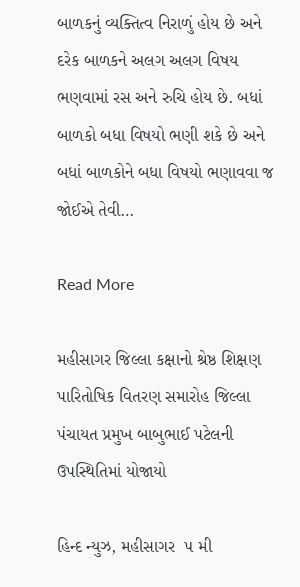બાળકનું વ્યક્તિત્વ નિરાળું હોય છે અને દરેક બાળકને અલગ અલગ વિષય ભણવામાં રસ અને રુચિ હોય છે. બધાં બાળકો બધા વિષયો ભણી શકે છે અને બધાં બાળકોને બધા વિષયો ભણાવવા જ જોઈએ તેવી…

Read More

મહીસાગર જિલ્લા કક્ષાનો શ્રેષ્ઠ શિક્ષણ પારિતોષિક વિતરણ સમારોહ જિલ્લા પંચાયત પ્રમુખ બાબુભાઈ પટેલની ઉપસ્થિતિમાં યોજાયો

હિન્દ ન્યુઝ, મહીસાગર  ૫ મી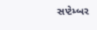સપ્ટેમ્બર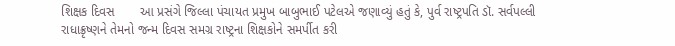શિક્ષક દિવસ       આ પ્રસંગે જિલ્લા પંચાયત પ્રમુખ બાબુભાઈ પટેલએ જણાવ્યું હતું કે, પુર્વ રાષ્ટ્રપતિ ડૉ. સર્વપલ્લી રાધાક્રૃષ્ણને તેમનો જન્મ દિવસ સમગ્ર રાષ્ટ્રના શિક્ષકોને સમર્પીત કરી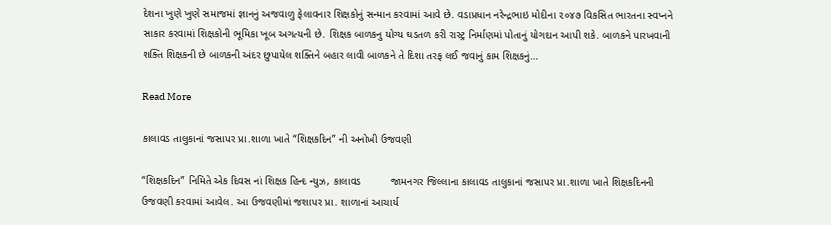દેશના ખુણે ખુણે સમાજમાં જ્ઞાનનું અજવાળુ ફેલાવનાર શિક્ષકોનું સન્માન કરવામાં આવે છે. વડાપ્રધાન નરેન્દ્રભાઇ મોદીના ૨૦૪૭ વિકસિત ભારતના સ્વપ્નને સાકાર કરવામાં શિક્ષકોની ભૂમિકા ખૂબ અગત્યની છે. શિક્ષક બાળકનુ યોગ્ય ઘડતળ કરી રાસ્ટ્ર નિર્માણમાં પોતાનું યોગદાન આપી શકે. બાળકને પારખવાની શક્તિ શિક્ષકની છે બાળકની અંદર છુપાયેલ શક્તિને બહાર લાવી બાળકને તે દિશા તરફ લઈ જવાનું કામ શિક્ષકનું…

Read More

કાલાવડ તાલુકાનાં જસાપર પ્રા.શાળા ખાતે “શિક્ષકદિન” ની અનોખી ઉજવણી

“શિક્ષકદિન” નિમિતે એક દિવસ નાં શિક્ષક હિન્દ ન્યુઝ, કાલાવડ          જામનગર જિલ્લાના કાલાવડ તાલુકાનાં જસાપર પ્રા.શાળા ખાતે શિક્ષકદિનની ઉજવણી કરવામાં આવેલ. આ ઉજવણીમાં જશાપર પ્રા. શાળાનાં આચાર્ય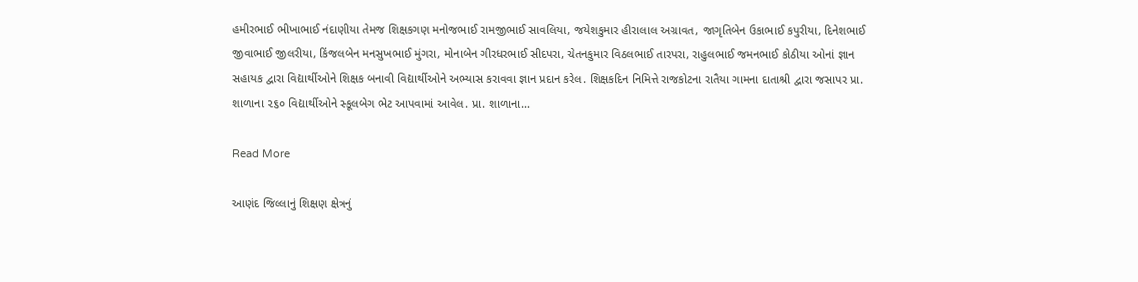હમીરભાઈ ભીખાભાઈ નંદાણીયા તેમજ શિક્ષકગણ મનોજભાઈ રામજીભાઈ સાવલિયા, જયેશકુમાર હીરાલાલ અગ્રાવત, જાગૃતિબેન ઉકાભાઈ કપુરીયા, દિનેશભાઈ જીવાભાઈ જીલરીયા, કિંજલબેન મનસુખભાઈ મુંગરા, મોનાબેન ગીરધરભાઈ સીદપરા, ચેતનકુમાર વિઠલભાઈ તારપરા, રાહુલભાઈ જમનભાઈ કોઠીયા ઓનાં જ્ઞાન સહાયક દ્વારા વિદ્યાર્થીઓને શિક્ષક બનાવી વિદ્યાર્થીઓને અભ્યાસ કરાવવા જ્ઞાન પ્રદાન કરેલ. શિક્ષકદિન નિમિત્તે રાજકોટના રાતૈયા ગામના દાતાશ્રી દ્વારા જસાપર પ્રા. શાળાના ૨૬૦ વિદ્યાર્થીઓને સ્કૂલબેગ ભેટ આપવામાં આવેલ. પ્રા. શાળાના…

Read More

આણંદ જિલ્લાનું શિક્ષણ ક્ષેત્રનું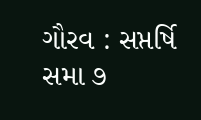ગૌરવ : સપ્તર્ષિ સમા ૭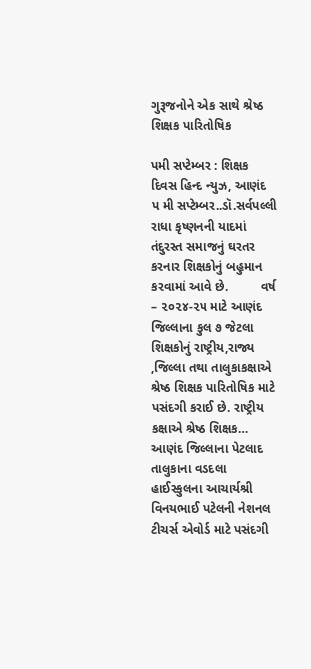ગુરૂજનોને એક સાથે શ્રેષ્ઠ શિક્ષક પારિતોષિક

પમી સપ્ટેમ્બર : શિક્ષક દિવસ હિન્દ ન્યુઝ, આણંદ     પ મી સપ્ટેમ્બર..ડૉ.સર્વપલ્લી રાધા કૃષ્ણનની યાદમાં તંદુરસ્ત સમાજનું ઘરતર કરનાર શિક્ષકોનું બહુમાન કરવામાં આવે છે.         વર્ષ – ૨૦૨૪-૨૫ માટે આણંદ જિલ્લાના કુલ ૭ જેટલા શિક્ષકોનું રાષ્ટ્રીય,રાજ્ય ,જિલ્લા તથા તાલુકાકક્ષાએ શ્રેષ્ઠ શિક્ષક પારિતોષિક માટે પસંદગી કરાઈ છે. રાષ્ટ્રીય કક્ષાએ શ્રેષ્ઠ શિક્ષક…         આણંદ જિલ્લાના પેટલાદ તાલુકાના વડદલા હાઈસ્કુલના આચાર્યશ્રી વિનયભાઈ પટેલની નેશનલ ટીચર્સ એવોર્ડ માટે પસંદગી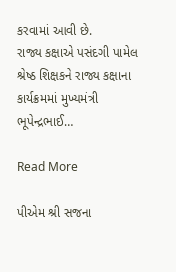કરવામાં આવી છે.         રાજ્ય કક્ષાએ પસંદગી પામેલ શ્રેષ્ઠ શિક્ષકને રાજ્ય કક્ષાના કાર્યક્રમમાં મુખ્યમંત્રી ભૂપેન્દ્રભાઈ…

Read More

પીએમ શ્રી સજના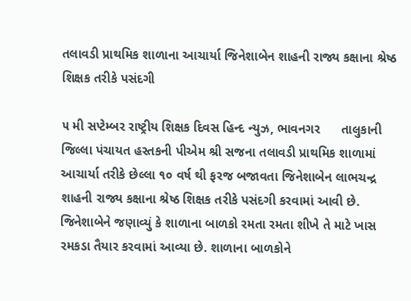તલાવડી પ્રાથમિક શાળાના આચાર્યા જિનેશાબેન શાહની રાજ્ય કક્ષાના શ્રેષ્ઠ શિક્ષક તરીકે પસંદગી

૫ મી સપ્ટેમ્બર રાષ્ટ્રીય શિક્ષક દિવસ હિન્દ ન્યુઝ, ભાવનગર      તાલુકાની જિલ્લા પંચાયત હસ્તકની પીએમ શ્રી સજના તલાવડી પ્રાથમિક શાળામાં આચાર્યા તરીકે છેલ્લા ૧૦ વર્ષ થી ફરજ બજાવતા જિનેશાબેન લાભચન્દ્ર શાહની રાજ્ય કક્ષાના શ્રેષ્ઠ શિક્ષક તરીકે પસંદગી કરવામાં આવી છે.          જિનેશાબેને જણાવ્યું કે શાળાના બાળકો રમતા રમતા શીખે તે માટે ખાસ રમકડા તૈયાર કરવામાં આવ્યા છે. શાળાના બાળકોને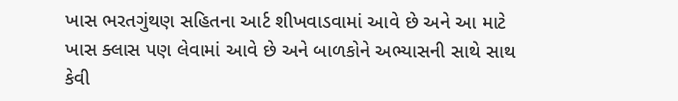ખાસ ભરતગુંથણ સહિતના આર્ટ શીખવાડવામાં આવે છે અને આ માટે ખાસ ક્લાસ પણ લેવામાં આવે છે અને બાળકોને અભ્યાસની સાથે સાથ કેવી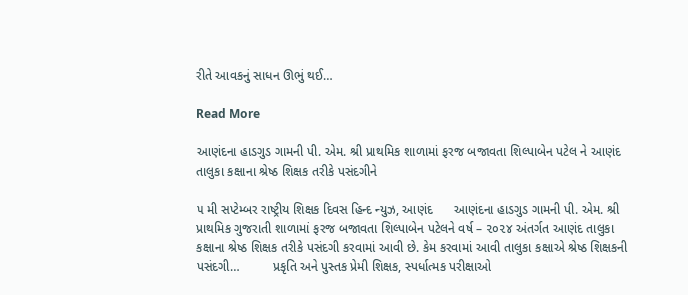રીતે આવકનું સાધન ઊભું થઈ…

Read More

આણંદના હાડગુડ ગામની પી. એમ. શ્રી પ્રાથમિક શાળામાં ફરજ બજાવતા શિલ્પાબેન પટેલ ને આણંદ તાલુકા કક્ષાના શ્રેષ્ઠ શિક્ષક તરીકે પસંદગીને

૫ મી સપ્ટેમ્બર રાષ્ટ્રીય શિક્ષક દિવસ હિન્દ ન્યુઝ, આણંદ      આણંદના હાડગુડ ગામની પી. એમ. શ્રી પ્રાથમિક ગુજરાતી શાળામાં ફરજ બજાવતા શિલ્પાબેન પટેલને વર્ષ – ૨૦૨૪ અંતર્ગત આણંદ તાલુકા કક્ષાના શ્રેષ્ઠ શિક્ષક તરીકે પસંદગી કરવામાં આવી છે. કેમ કરવામાં આવી તાલુકા કક્ષાએ શ્રેષ્ઠ શિક્ષકની પસંદગી…         પ્રકૃતિ અને પુસ્તક પ્રેમી શિક્ષક, સ્પર્ધાત્મક પરીક્ષાઓ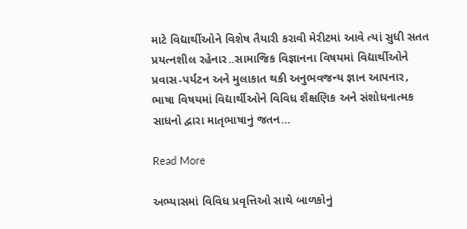માટે વિદ્યાર્થીઓને વિશેષ તૈયારી કરાવી મેરીટમાં આવે ત્યાં સુધી સતત પ્રયત્નશીલ રહેનાર..સામાજિક વિજ્ઞાનના વિષયમાં વિદ્યાર્થીઓને પ્રવાસ-પર્યટન અને મુલાકાત થકી અનુભવજન્ય જ્ઞાન આપનાર, ભાષા વિષયમાં વિદ્યાર્થીઓને વિવિધ શૈક્ષણિક અને સંશોધનાત્મક સાધનો દ્વારા માતૃભાષાનું જતન…

Read More

અભ્યાસમાં વિવિધ પ્રવૃત્તિઓ સાથે બાળકોનું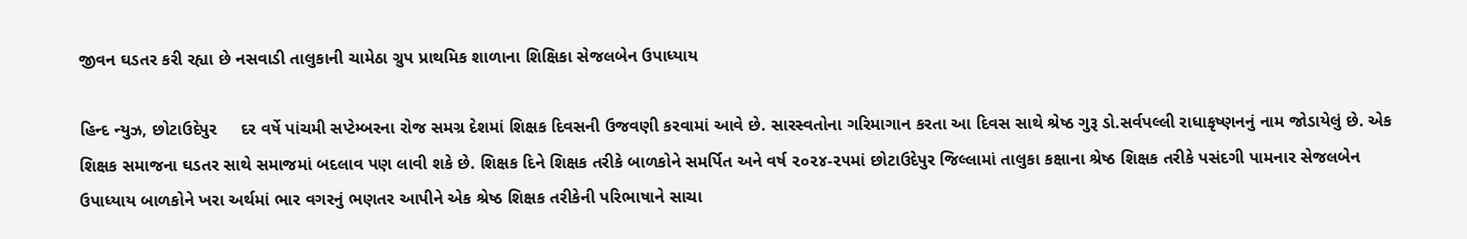જીવન ઘડતર કરી રહ્યા છે નસવાડી તાલુકાની ચામેઠા ગ્રુપ પ્રાથમિક શાળાના શિક્ષિકા સેજલબેન ઉપાધ્યાય

હિન્દ ન્યુઝ, છોટાઉદેપુર     દર વર્ષે પાંચમી સપ્ટેમ્બરના રોજ સમગ્ર દેશમાં શિક્ષક દિવસની ઉજવણી કરવામાં આવે છે. સારસ્વતોના ગરિમાગાન કરતા આ દિવસ સાથે શ્રેષ્ઠ ગુરૂ ડો.સર્વપલ્લી રાધાકૃષ્ણનનું નામ જોડાયેલું છે. એક શિક્ષક સમાજના ઘડતર સાથે સમાજમાં બદલાવ પણ લાવી શકે છે. શિક્ષક દિને શિક્ષક તરીકે બાળકોને સમર્પિત અને વર્ષ ૨૦૨૪-૨૫માં છોટાઉદેપુર જિલ્લામાં તાલુકા કક્ષાના શ્રેષ્ઠ શિક્ષક તરીકે પસંદગી પામનાર સેજલબેન ઉપાધ્યાય બાળકોને ખરા અર્થમાં ભાર વગરનું ભણતર આપીને એક શ્રેષ્ઠ શિક્ષક તરીકેની પરિભાષાને સાચા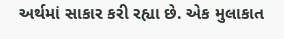અર્થમાં સાકાર કરી રહ્યા છે. એક મુલાકાત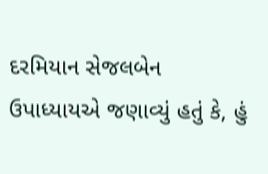દરમિયાન સેજલબેન ઉપાધ્યાયએ જણાવ્યું હતું કે, હું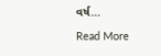વર્ષ…

Read More